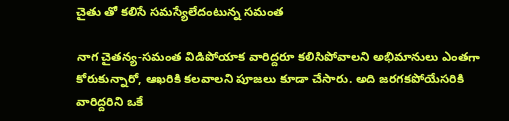చైతు తో కలిసే సమస్యేలేదంటున్న సమంత

నాగ చైతన్య-సమంత విడిపోయాక వారిద్దరూ కలిసిపోవాలని అభిమానులు ఎంతగా కోరుకున్నారో, ఆఖరికి కలవాలని పూజలు కూడా చేసారు. అది జరగకపోయేసరికి వారిద్దరిని ఒకే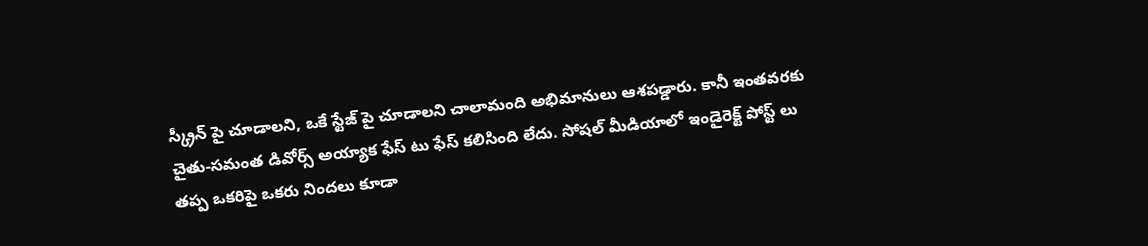స్క్రీన్ పై చూడాలని, ఒకే స్టేజ్ పై చూడాలని చాలామంది అభిమానులు ఆశపడ్డారు. కానీ ఇంతవరకు చైతు-సమంత డివోర్స్ అయ్యాక ఫేస్ టు ఫేస్ కలిసింది లేదు. సోషల్ మీడియాలో ఇండైరెక్ట్ పోస్ట్ లు తప్ప ఒకరిపై ఒకరు నిందలు కూడా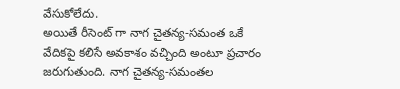వేసుకోలేదు.
అయితే రీసెంట్ గా నాగ చైతన్య-సమంత ఒకే వేదికపై కలిసే అవకాశం వచ్చింది అంటూ ప్రచారం జరుగుతుంది. నాగ చైతన్య-సమంతల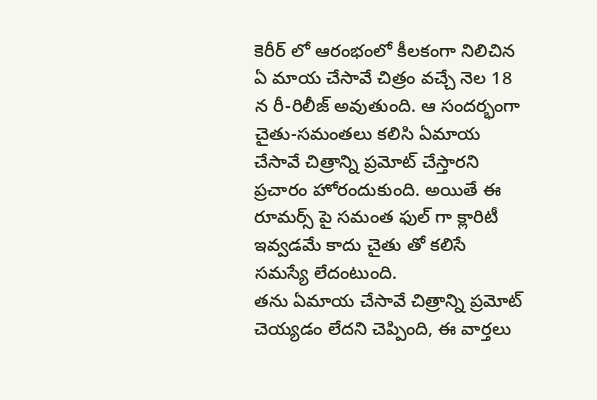కెరీర్ లో ఆరంభంలో కీలకంగా నిలిచిన ఏ మాయ చేసావే చిత్రం వచ్చే నెల 18 న రీ-రిలీజ్ అవుతుంది. ఆ సందర్భంగా చైతు-సమంతలు కలిసి ఏమాయ చేసావే చిత్రాన్ని ప్రమోట్ చేస్తారని ప్రచారం హోరందుకుంది. అయితే ఈ రూమర్స్ పై సమంత ఫుల్ గా క్లారిటీ ఇవ్వడమే కాదు చైతు తో కలిసే సమస్యే లేదంటుంది.
తను ఏమాయ చేసావే చిత్రాన్ని ప్రమోట్ చెయ్యడం లేదని చెప్పింది, ఈ వార్తలు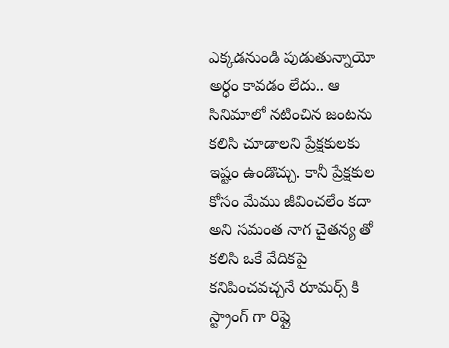ఎక్కడనుండి పుడుతున్నాయో అర్ధం కావడం లేదు.. ఆ సినిమాలో నటించిన జంటను కలిసి చూడాలని ప్రేక్షకులకు ఇష్టం ఉండొచ్చు. కానీ ప్రేక్షకుల కోసం మేము జీవించలేం కదా అని సమంత నాగ చైతన్య తో కలిసి ఒకే వేదికపై కనిపించవచ్చనే రూమర్స్ కి స్ట్రాంగ్ గా రిప్లై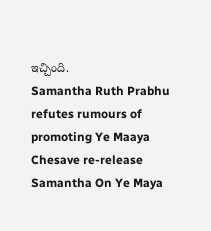ఇచ్చింది.
Samantha Ruth Prabhu refutes rumours of promoting Ye Maaya Chesave re-release
Samantha On Ye Maya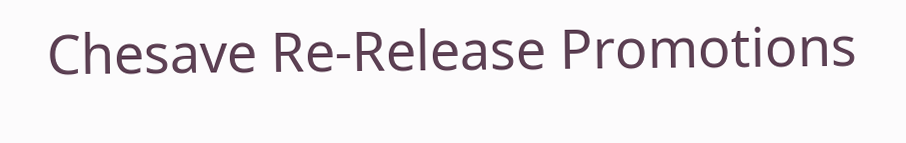Chesave Re-Release Promotions